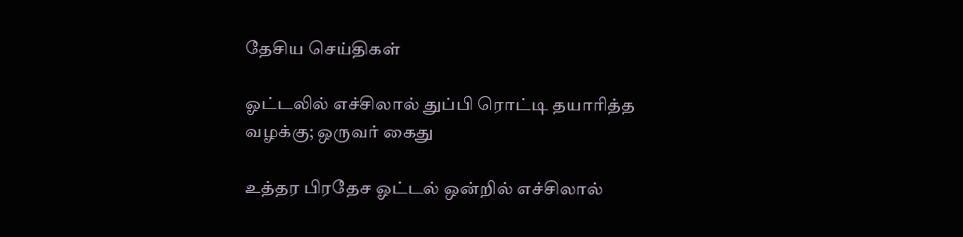தேசிய செய்திகள்

ஓட்டலில் எச்சிலால் துப்பி ரொட்டி தயாரித்த வழக்கு; ஒருவர் கைது

உத்தர பிரதேச ஓட்டல் ஒன்றில் எச்சிலால்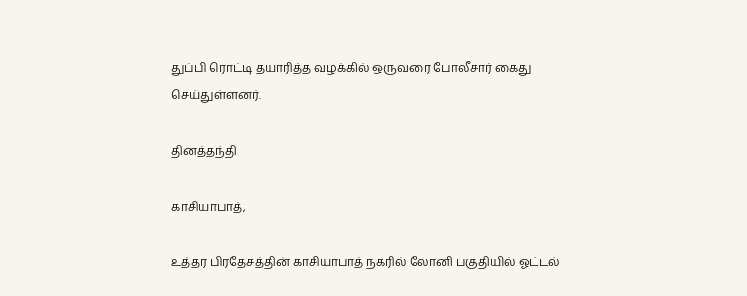துப்பி ரொட்டி தயாரித்த வழக்கில் ஒருவரை போலீசார் கைது செய்துள்ளனர்.

தினத்தந்தி

காசியாபாத்,

உத்தர பிரதேசத்தின் காசியாபாத் நகரில் லோனி பகுதியில் ஓட்டல்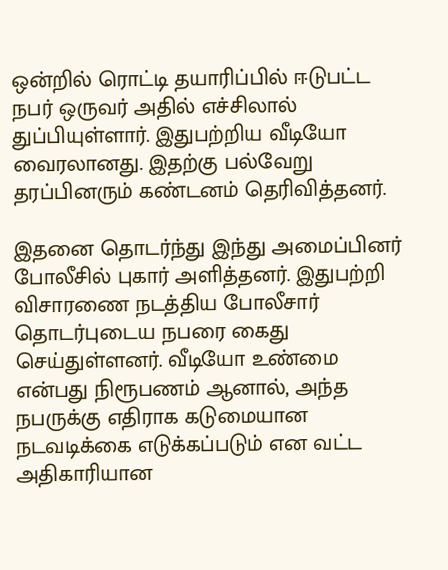ஒன்றில் ரொட்டி தயாரிப்பில் ஈடுபட்ட நபர் ஒருவர் அதில் எச்சிலால் துப்பியுள்ளார். இதுபற்றிய வீடியோ வைரலானது. இதற்கு பல்வேறு தரப்பினரும் கண்டனம் தெரிவித்தனர்.

இதனை தொடர்ந்து இந்து அமைப்பினர் போலீசில் புகார் அளித்தனர். இதுபற்றி விசாரணை நடத்திய போலீசார் தொடர்புடைய நபரை கைது செய்துள்ளனர். வீடியோ உண்மை என்பது நிரூபணம் ஆனால், அந்த நபருக்கு எதிராக கடுமையான நடவடிக்கை எடுக்கப்படும் என வட்ட அதிகாரியான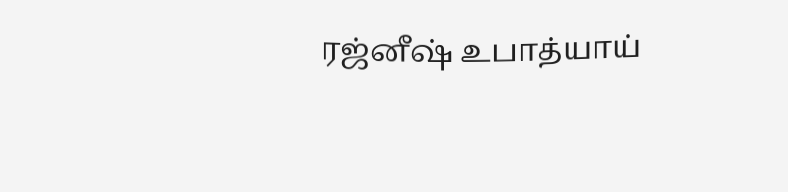ரஜ்னீஷ் உபாத்யாய்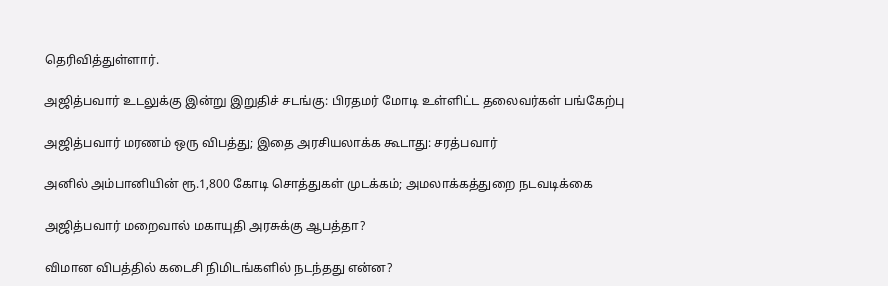தெரிவித்துள்ளார்.

அஜித்பவார் உடலுக்கு இன்று இறுதிச் சடங்கு: பிரதமர் மோடி உள்ளிட்ட தலைவர்கள் பங்கேற்பு

அஜித்பவார் மரணம் ஒரு விபத்து; இதை அரசியலாக்க கூடாது: சரத்பவார்

அனில் அம்பானியின் ரூ.1,800 கோடி சொத்துகள் முடக்கம்; அமலாக்கத்துறை நடவடிக்கை

அஜித்பவார் மறைவால் மகாயுதி அரசுக்கு ஆபத்தா?

விமான விபத்தில் கடைசி நிமிடங்களில் நடந்தது என்ன?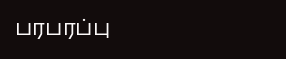பரபரப்பு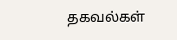தகவல்கள்